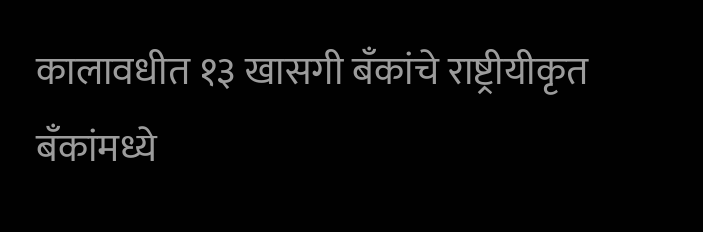कालावधीत १३ खासगी बँकांचे राष्ट्रीयीकृत बँकांमध्ये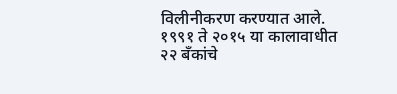विलीनीकरण करण्यात आले. १९९१ ते २०१५ या कालावाधीत २२ बँकांचे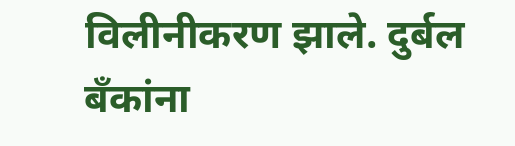विलीनीकरण झाले. दुर्बल बँकांना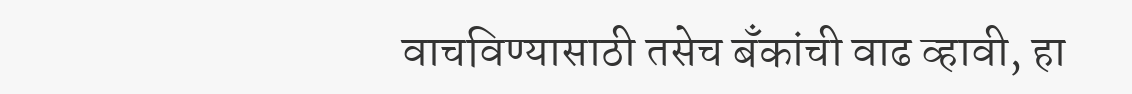वाचविण्यासाठी तसेच बँकांची वाढ व्हावी, हा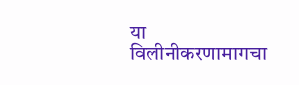या विलीनीकरणामागचा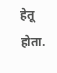हेतू होता.